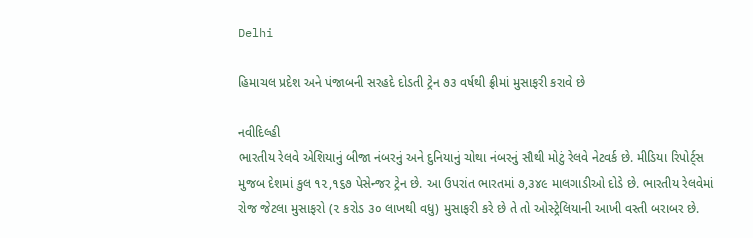Delhi

હિમાચલ પ્રદેશ અને પંજાબની સરહદે દોડતી ટ્રેન ૭૩ વર્ષથી ફ્રીમાં મુસાફરી કરાવે છે

નવીદિલ્હી
ભારતીય રેલવે એશિયાનું બીજા નંબરનું અને દુનિયાનું ચોથા નંબરનું સૌથી મોટું રેલવે નેટવર્ક છે. મીડિયા રિપોર્ટ્‌સ મુજબ દેશમાં કુલ ૧૨,૧૬૭ પેસેન્જર ટ્રેન છે. આ ઉપરાંત ભારતમાં ૭,૩૪૯ માલગાડીઓ દોડે છે. ભારતીય રેલવેમાં રોજ જેટલા મુસાફરો (૨ કરોડ ૩૦ લાખથી વધુ) મુસાફરી કરે છે તે તો ઓસ્ટ્રેલિયાની આખી વસ્તી બરાબર છે.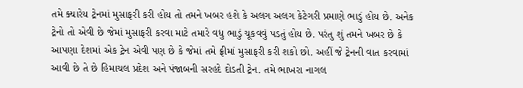તમે ક્યારેય ટ્રેનમાં મુસાફરી કરી હોય તો તમને ખબર હશે કે અલગ અલગ કેટેગરી પ્રમાણે ભાડું હોય છે. અનેક ટ્રેનો તો એવી છે જેમાં મુસાફરી કરવા માટે તમારે વધુ ભાડું ચૂકવવું પડતું હોય છે. પરંતુ શું તમને ખબર છે કે આપણા દેશમાં એક ટ્રેન એવી પણ છે કે જેમાં તમે ફ્રીમાં મુસાફરી કરી શકો છો. અહીં જે ટ્રેનની વાત કરવામાં આવી છે તે છે હિમાચલ પ્રદેશ અને પંજાબની સરહદે દોડતી ટ્રેન. તમે ભાખરા નાગલ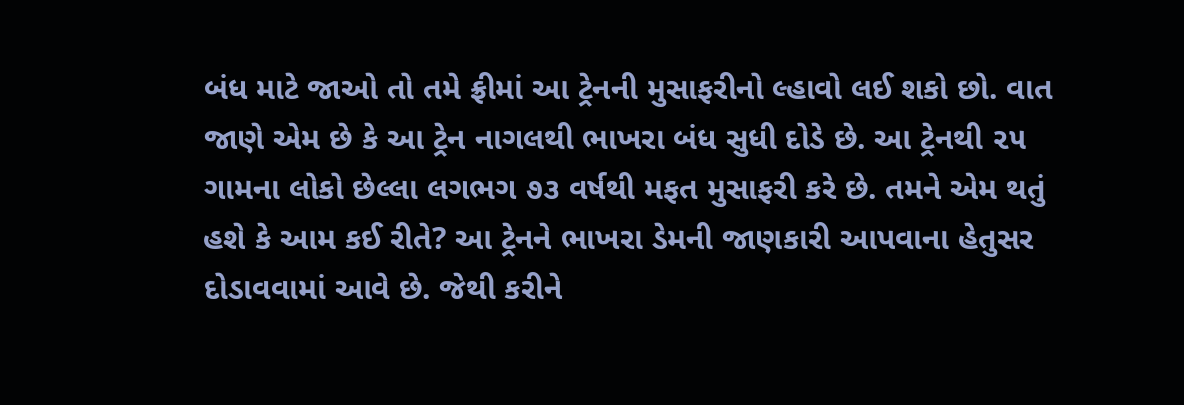બંધ માટે જાઓ તો તમે ફ્રીમાં આ ટ્રેનની મુસાફરીનો લ્હાવો લઈ શકો છો. વાત જાણે એમ છે કે આ ટ્રેન નાગલથી ભાખરા બંધ સુધી દોડે છે. આ ટ્રેનથી ૨૫ ગામના લોકો છેલ્લા લગભગ ૭૩ વર્ષથી મફત મુસાફરી કરે છે. તમને એમ થતું હશે કે આમ કઈ રીતે? આ ટ્રેનને ભાખરા ડેમની જાણકારી આપવાના હેતુસર દોડાવવામાં આવે છે. જેથી કરીને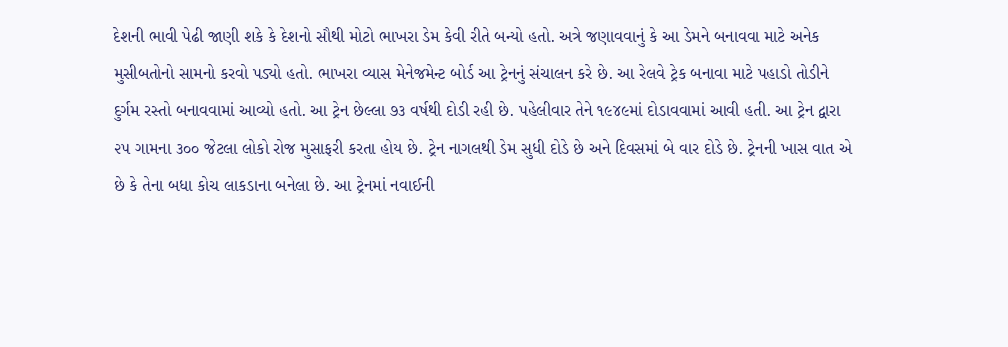દેશની ભાવી પેઢી જાણી શકે કે દેશનો સૌથી મોટો ભાખરા ડેમ કેવી રીતે બન્યો હતો. અત્રે જણાવવાનું કે આ ડેમને બનાવવા માટે અનેક મુસીબતોનો સામનો કરવો પડ્યો હતો. ભાખરા વ્યાસ મેનેજમેન્ટ બોર્ડ આ ટ્રેનનું સંચાલન કરે છે. આ રેલવે ટ્રેક બનાવા માટે પહાડો તોડીને દુર્ગમ રસ્તો બનાવવામાં આવ્યો હતો. આ ટ્રેન છેલ્લા ૭૩ વર્ષથી દોડી રહી છે. પહેલીવાર તેને ૧૯૪૯માં દોડાવવામાં આવી હતી. આ ટ્રેન દ્વારા ૨૫ ગામના ૩૦૦ જેટલા લોકો રોજ મુસાફરી કરતા હોય છે. ટ્રેન નાગલથી ડેમ સુધી દોડે છે અને દિવસમાં બે વાર દોડે છે. ટ્રેનની ખાસ વાત એ છે કે તેના બધા કોચ લાકડાના બનેલા છે. આ ટ્રેનમાં નવાઈની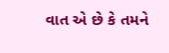વાત એ છે કે તમને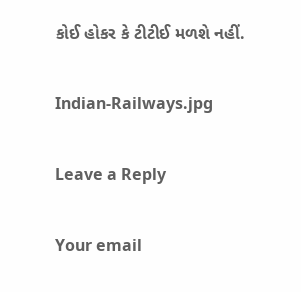કોઈ હોકર કે ટીટીઈ મળશે નહીં.

Indian-Railways.jpg

Leave a Reply

Your email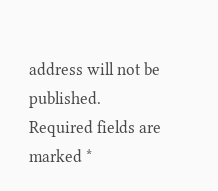address will not be published. Required fields are marked *